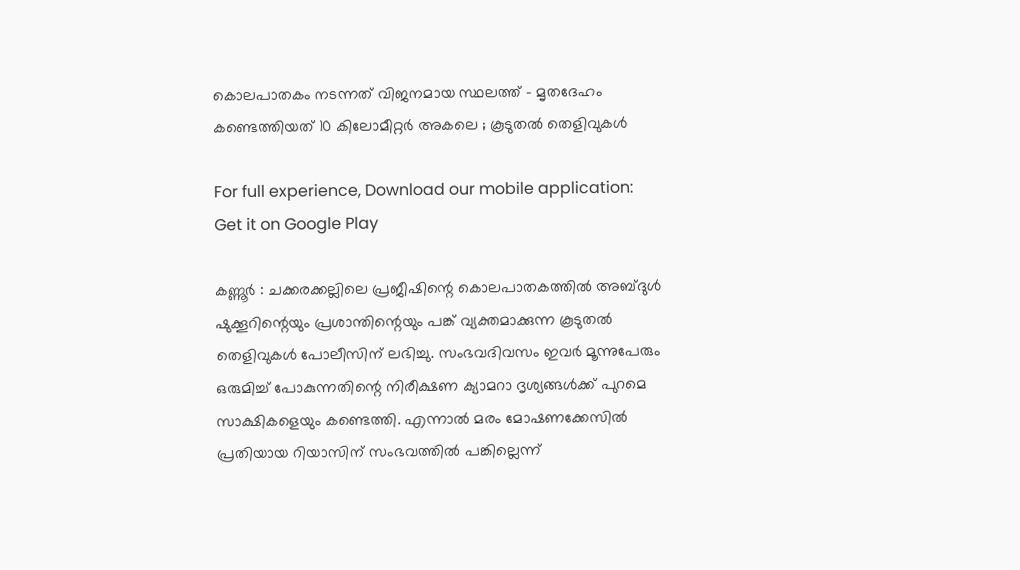കൊലപാതകം നടന്നത് വിജനമായ സ്ഥലത്ത് – മൃതദേഹം കണ്ടെത്തിയത് 10 കിലോമീറ്റര്‍ അകലെ ; കൂടുതല്‍ തെളിവുകള്‍

For full experience, Download our mobile application:
Get it on Google Play

കണ്ണൂർ : ചക്കരക്കല്ലിലെ പ്രജീഷിന്റെ കൊലപാതകത്തിൽ അബ്ദുൾ ഷുക്കൂറിന്റെയും പ്രശാന്തിന്റെയും പങ്ക് വ്യക്തമാക്കുന്ന കൂടുതൽ തെളിവുകൾ പോലീസിന് ലഭിച്ചു. സംഭവദിവസം ഇവർ മൂന്നുപേരും ഒരുമിച്ച് പോകുന്നതിന്റെ നിരീക്ഷണ ക്യാമറാ ദൃശ്യങ്ങൾക്ക് പുറമെ സാക്ഷികളെയും കണ്ടെത്തി. എന്നാൽ മരം മോഷണക്കേസിൽ പ്രതിയായ റിയാസിന് സംഭവത്തിൽ പങ്കില്ലെന്ന്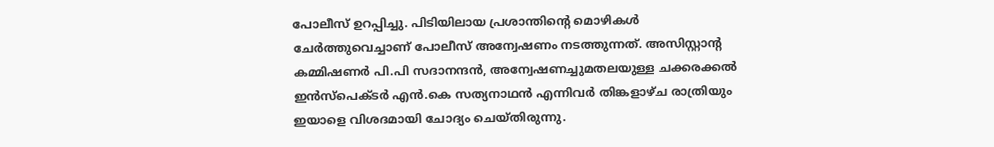പോലീസ് ഉറപ്പിച്ചു. പിടിയിലായ പ്രശാന്തിന്റെ മൊഴികൾ ചേർത്തുവെച്ചാണ് പോലീസ് അന്വേഷണം നടത്തുന്നത്. അസിസ്റ്റാന്റ കമ്മിഷണർ പി.പി സദാനന്ദൻ, അന്വേഷണച്ചുമതലയുള്ള ചക്കരക്കൽ ഇൻസ്പെക്ടർ എൻ.കെ സത്യനാഥൻ എന്നിവർ തിങ്കളാഴ്ച രാത്രിയും ഇയാളെ വിശദമായി ചോദ്യം ചെയ്തിരുന്നു.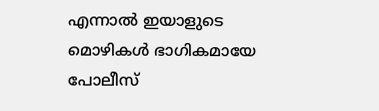എന്നാൽ ഇയാളുടെ മൊഴികൾ ഭാഗികമായേ പോലീസ്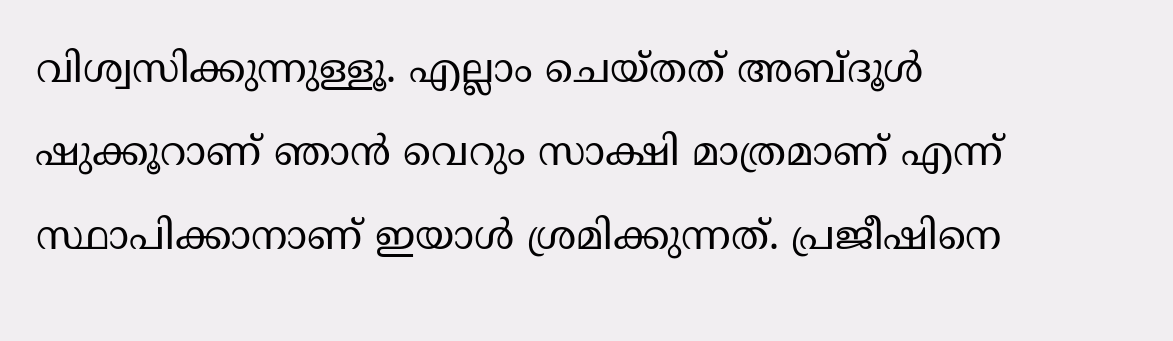വിശ്വസിക്കുന്നുള്ളൂ. എല്ലാം ചെയ്തത് അബ്ദൂൾ ഷുക്കൂറാണ് ഞാൻ വെറും സാക്ഷി മാത്രമാണ് എന്ന് സ്ഥാപിക്കാനാണ് ഇയാൾ ശ്രമിക്കുന്നത്. പ്രജീഷിനെ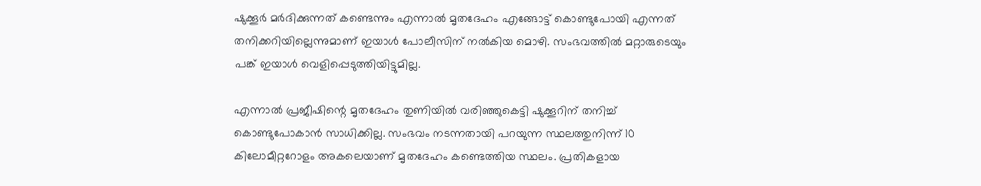ഷുക്കൂർ മർദിക്കുന്നത് കണ്ടെന്നും എന്നാൽ മൃതദേഹം എങ്ങോട്ട് കൊണ്ടുപോയി എന്നത് തനിക്കറിയില്ലെന്നുമാണ് ഇയാൾ പോലീസിന് നൽകിയ മൊഴി. സംഭവത്തിൽ മറ്റാരുടെയും പങ്ക് ഇയാൾ വെളിപ്പെടുത്തിയിട്ടുമില്ല.

എന്നാൽ പ്രജീഷിന്റെ മൃതദേഹം തുണിയിൽ വരിഞ്ഞുകെട്ടി ഷുക്കൂറിന് തനിച്ച് കൊണ്ടുപോകാൻ സാധിക്കില്ല. സംഭവം നടന്നതായി പറയുന്ന സ്ഥലത്തുനിന്ന് 10 കിലോമീറ്ററോളം അകലെയാണ് മൃതദേഹം കണ്ടെത്തിയ സ്ഥലം. പ്രതികളായ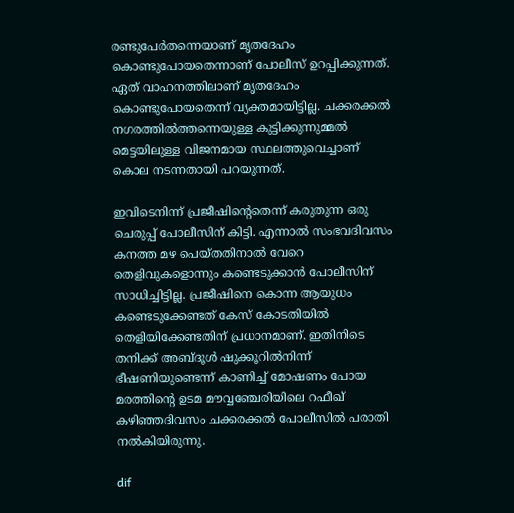രണ്ടുപേർതന്നെയാണ് മൃതദേഹം കൊണ്ടുപോയതെന്നാണ് പോലീസ് ഉറപ്പിക്കുന്നത്. ഏത് വാഹനത്തിലാണ് മൃതദേഹം കൊണ്ടുപോയതെന്ന് വ്യക്തമായിട്ടില്ല. ചക്കരക്കൽ നഗരത്തിൽത്തന്നെയുള്ള കുട്ടിക്കുന്നുമ്മൽ മെട്ടയിലുള്ള വിജനമായ സ്ഥലത്തുവെച്ചാണ് കൊല നടന്നതായി പറയുന്നത്.

ഇവിടെനിന്ന് പ്രജീഷിന്റെതെന്ന് കരുതുന്ന ഒരു ചെരുപ്പ് പോലീസിന് കിട്ടി. എന്നാൽ സംഭവദിവസം കനത്ത മഴ പെയ്തതിനാൽ വേറെ തെളിവുകളൊന്നും കണ്ടെടുക്കാൻ പോലീസിന് സാധിച്ചിട്ടില്ല. പ്രജീഷിനെ കൊന്ന ആയുധം കണ്ടെടുക്കേണ്ടത് കേസ് കോടതിയിൽ തെളിയിക്കേണ്ടതിന് പ്രധാനമാണ്. ഇതിനിടെ തനിക്ക് അബ്ദൂൾ ഷുക്കൂറിൽനിന്ന് ഭീഷണിയുണ്ടെന്ന് കാണിച്ച് മോഷണം പോയ മരത്തിന്റെ ഉടമ മൗവ്വഞ്ചേരിയിലെ റഫീഖ് കഴിഞ്ഞദിവസം ചക്കരക്കൽ പോലീസിൽ പരാതി നൽകിയിരുന്നു.

dif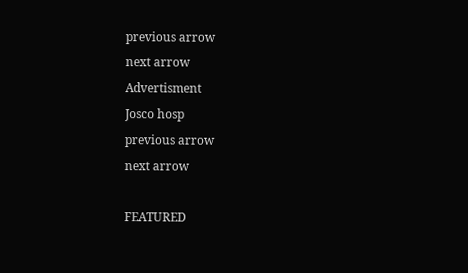previous arrow
next arrow
Advertisment
Josco hosp
previous arrow
next arrow

FEATURED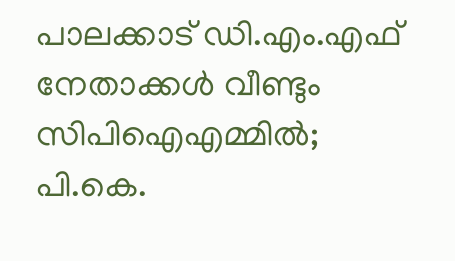പാലക്കാട് ഡി.എം.എഫ് നേതാക്കൾ വീണ്ടും സിപിഐഎമ്മിൽ; പി.കെ.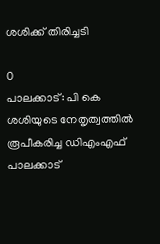ശശിക്ക് തിരിച്ചടി

0
പാലക്കാട്: പി കെ ശശിയുടെ നേതൃത്വത്തില്‍ രൂപീകരിച്ച ഡിഎംഎഫ് പാലക്കാട്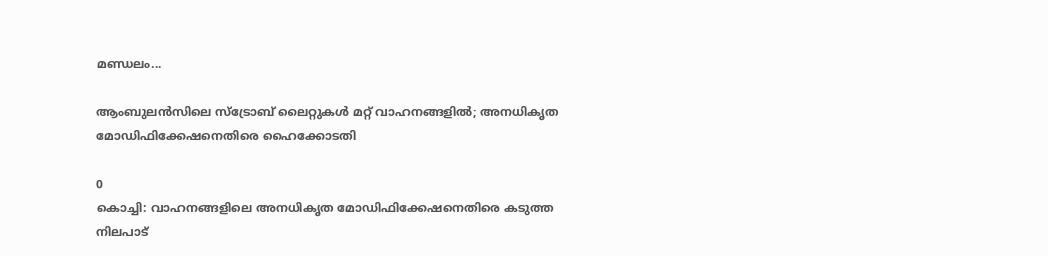മണ്ഡലം...

ആംബുലൻസിലെ സ്ട്രോബ് ലൈറ്റുകൾ മറ്റ് വാഹനങ്ങളിൽ; അനധികൃത മോഡിഫിക്കേഷനെതിരെ ഹൈക്കോടതി

0
കൊച്ചി: വാഹനങ്ങളിലെ അനധികൃത മോഡിഫിക്കേഷനെതിരെ കടുത്ത നിലപാട്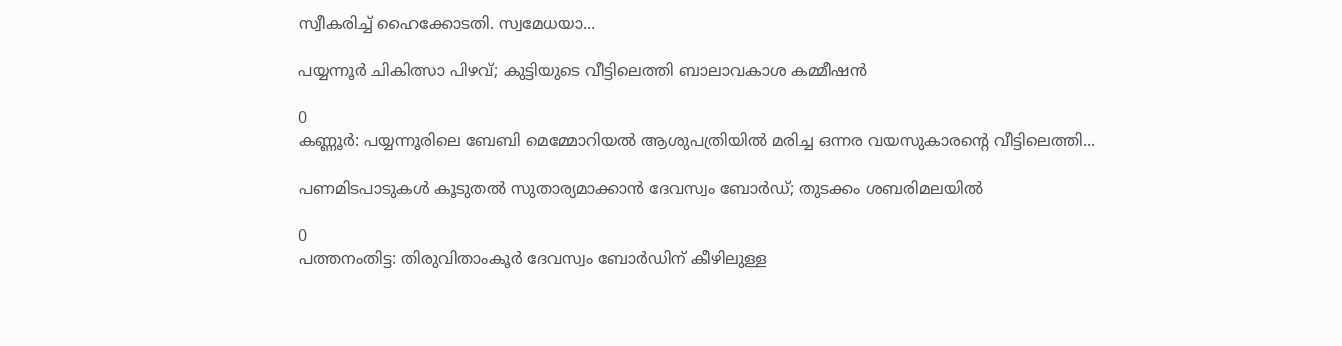സ്വീകരിച്ച് ഹൈക്കോടതി. സ്വമേധയാ...

പയ്യന്നൂർ ചികിത്സാ പിഴവ്; കുട്ടിയുടെ വീട്ടിലെത്തി ബാലാവകാശ കമ്മീഷൻ

0
കണ്ണൂര്‍: പയ്യന്നൂരിലെ ബേബി മെമ്മോറിയല്‍ ആശുപത്രിയില്‍ മരിച്ച ഒന്നര വയസുകാരന്റെ വീട്ടിലെത്തി...

പണമിടപാടുകൾ കൂടുതൽ സുതാര്യമാക്കാൻ ദേവസ്വം ബോർഡ്; തുടക്കം ശബരിമലയിൽ

0
പത്തനംതിട്ട: തിരുവിതാംകൂര്‍ ദേവസ്വം ബോര്‍ഡിന് കീഴിലുള്ള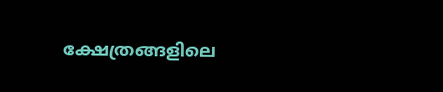ക്ഷേത്രങ്ങളിലെ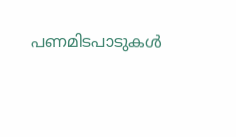പണമിടപാടുകള്‍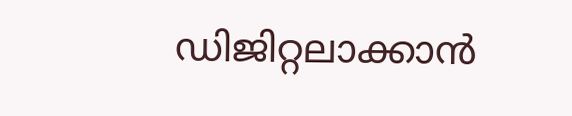ഡിജിറ്റലാക്കാന്‍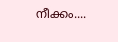നീക്കം....